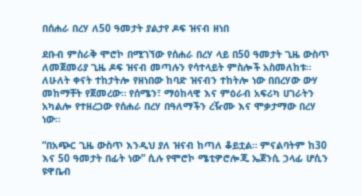በሰሐራ በረሃ ለ50 ዓመታት ያልታየ ዶፍ ዝናብ ዘነበ

ደቡብ ምስራቅ ሞሮኮ በሚገኘው የሰሐራ በረሃ ላይ በ50 ዓመታት ጊዜ ውስጥ ለመጀመሪያ ጊዜ ዶፍ ዝናብ መጣሉን የሳተላይት ምስሎች አስመለከቱ። ለሁለት ቀናት ተከታትሎ የዘነበው ከባድ ዝናብን ተከትሎ ነው በበረሃው ውሃ መከማቸት የጀመረው። የሰሜን፣ ማዕከላዊ እና ምዕራብ አፍሪካ ሀገራትን አካልሎ የተዘረጋው የሰሐራ በረሃ በዓለማችን ረዥሙ እና ሞቃታማው በረሃ ነው።

“በአጭር ጊዜ ውስጥ እንዲህ ያለ ዝናብ ከጣለ ቆይቷል። ምናልባትም ከ30 እና 50 ዓመታት በፊት ነው” ሲሉ የሞሮኮ ሜቲዎሮሎጂ ኤጀንሲ ኃላፊ ሆሲን ዩዋቤብ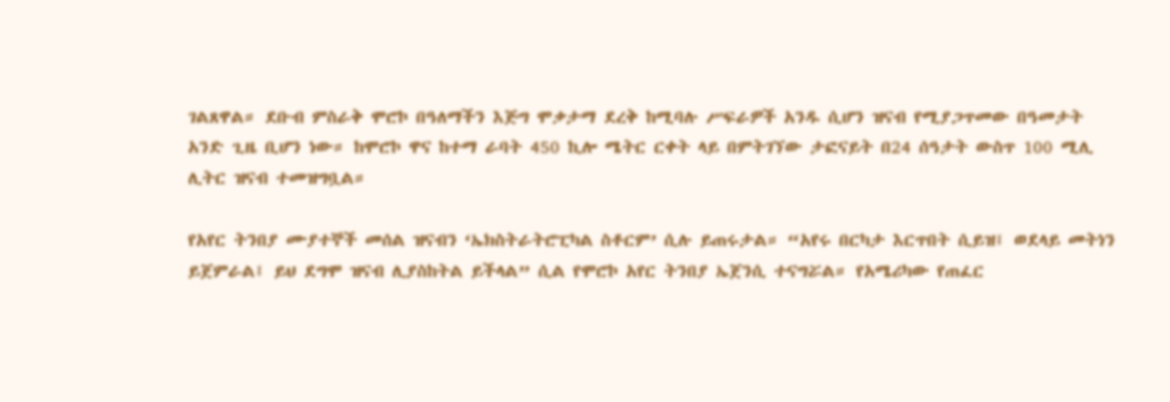ገልጸዋል። ደቡብ ምስራቅ ሞሮኮ በዓለማችን እጅግ ሞቃታማ ደረቅ ከሚባሉ ሥፍራዎች አንዱ ሲሆን ዝናብ የሚያጋጥመው በዓመታት አንድ ጊዜ ቢሆን ነው። ከሞሮኮ ዋና ከተማ ራባት 450 ኪሎ ሜትር ርቀት ላይ በምትገኘው ታፎናይት በ24 ሰዓታት ውስጥ 100 ሚሊ ሊትር ዝናብ ተመዝግቧል።

የአየር ትንበያ ሙያተኞች መሰል ዝናብን ‘ኤክስትራትሮፒካል ስቶርም’ ሲሉ ይጠሩታል። “አየሩ በርካታ እርጥበት ሲይዝ፤ ወደላይ መትነን ይጀምራል፤ ይህ ደግሞ ዝናብ ሊያስከትል ይችላል” ሲል የሞሮኮ አየር ትንበያ ኤጀንሲ ተናግሯል። የአሜሪካው የጠፈር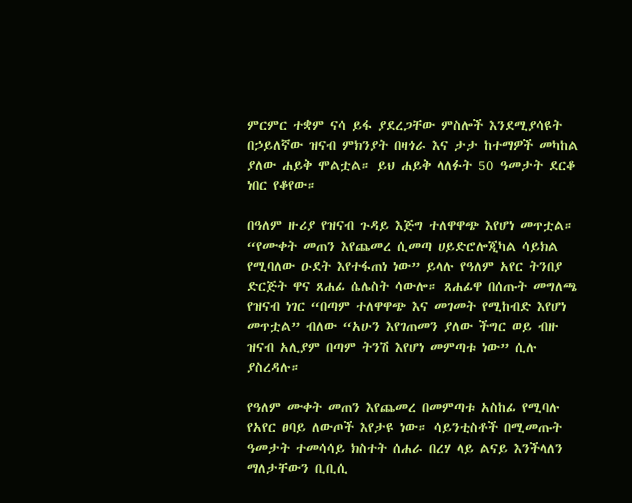ምርምር ተቋም ናሳ ይፋ ያደረጋቸው ምስሎች እንደሚያሳዩት በኃይለኛው ዝናብ ምክንያት በዛጎራ እና ታታ ከተማዎች መካከል ያለው ሐይቅ ሞልቷል። ይህ ሐይቅ ላለፉት 50 ዓመታት ደርቆ ነበር የቆየው።

በዓለም ዙሪያ የዝናብ ጉዳይ እጅግ ተለዋዋጭ እየሆነ መጥቷል። “የሙቀት መጠን እየጨመረ ሲመጣ ሀይድሮሎጂካል ሳይክል የሚባለው ዑደት እየተፋጠነ ነው” ይላሉ የዓለም አየር ትንበያ ድርጅት ዋና ጸሐፊ ሴሌስት ሳውሎ። ጸሐፊዋ በሰጡት መግለጫ የዝናብ ነገር “በጣም ተለዋዋጭ እና መገመት የሚከብድ እየሆነ መጥቷል” ብለው “አሁን እየገጠመን ያለው ችግር ወይ ብዙ ዝናብ አሊያም በጣም ትንሽ እየሆነ መምጣቱ ነው” ሲሉ ያስረዳሉ።

የዓለም ሙቀት መጠን እየጨመረ በመምጣቱ አስከፊ የሚባሉ የአየር ፀባይ ለውጦች እየታዩ ነው። ሳይንቲስቶች በሚመጡት ዓመታት ተመሳሳይ ክስተት ሰሐራ በረሃ ላይ ልናይ እንችላለን ማለታቸውን ቢቢሲ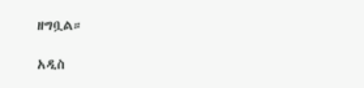ዘግቧል።

አዲስ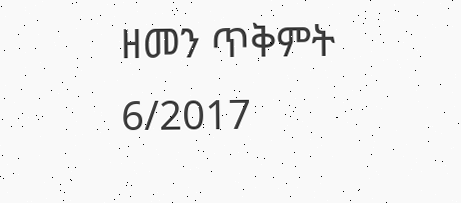ዘመን ጥቅምት 6/2017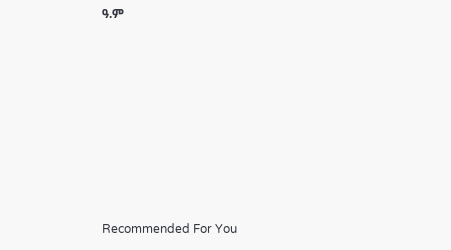ዓ.ም









Recommended For You